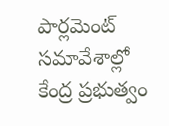పార్లమెంట్ సమావేశాల్లో కేంద్ర ప్రభుత్వం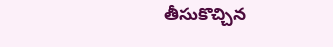తీసుకొచ్చిన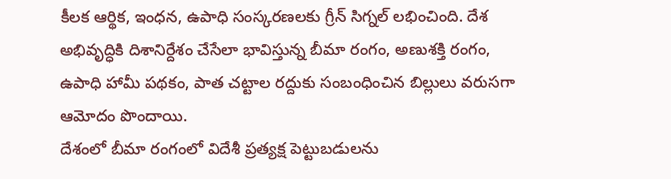కీలక ఆర్థిక, ఇంధన, ఉపాధి సంస్కరణలకు గ్రీన్ సిగ్నల్ లభించింది. దేశ అభివృద్ధికి దిశానిర్దేశం చేసేలా భావిస్తున్న బీమా రంగం, అణుశక్తి రంగం, ఉపాధి హామీ పథకం, పాత చట్టాల రద్దుకు సంబంధించిన బిల్లులు వరుసగా ఆమోదం పొందాయి.
దేశంలో బీమా రంగంలో విదేశీ ప్రత్యక్ష పెట్టుబడులను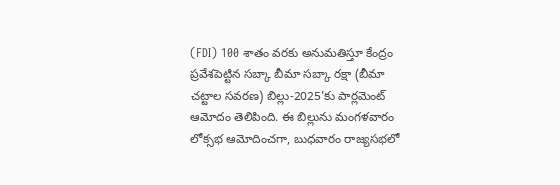(FDI) 100 శాతం వరకు అనుమతిస్తూ కేంద్రం ప్రవేశపెట్టిన సబ్కా బీమా సబ్కా రక్షా (బీమా చట్టాల సవరణ) బిల్లు-2025'కు పార్లమెంట్ ఆమోదం తెలిపింది. ఈ బిల్లును మంగళవారం లోక్సభ ఆమోదించగా, బుధవారం రాజ్యసభలో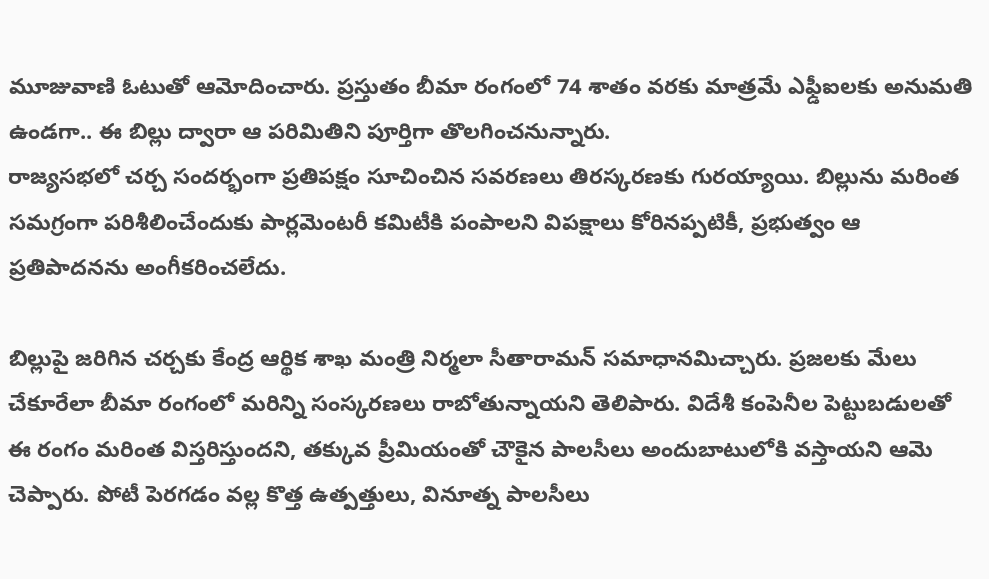మూజువాణి ఓటుతో ఆమోదించారు. ప్రస్తుతం బీమా రంగంలో 74 శాతం వరకు మాత్రమే ఎఫ్డీఐలకు అనుమతి ఉండగా.. ఈ బిల్లు ద్వారా ఆ పరిమితిని పూర్తిగా తొలగించనున్నారు.
రాజ్యసభలో చర్చ సందర్భంగా ప్రతిపక్షం సూచించిన సవరణలు తిరస్కరణకు గురయ్యాయి. బిల్లును మరింత సమగ్రంగా పరిశీలించేందుకు పార్లమెంటరీ కమిటీకి పంపాలని విపక్షాలు కోరినప్పటికీ, ప్రభుత్వం ఆ ప్రతిపాదనను అంగీకరించలేదు.

బిల్లుపై జరిగిన చర్చకు కేంద్ర ఆర్థిక శాఖ మంత్రి నిర్మలా సీతారామన్ సమాధానమిచ్చారు. ప్రజలకు మేలు చేకూరేలా బీమా రంగంలో మరిన్ని సంస్కరణలు రాబోతున్నాయని తెలిపారు. విదేశీ కంపెనీల పెట్టుబడులతో ఈ రంగం మరింత విస్తరిస్తుందని, తక్కువ ప్రీమియంతో చౌకైన పాలసీలు అందుబాటులోకి వస్తాయని ఆమె చెప్పారు. పోటీ పెరగడం వల్ల కొత్త ఉత్పత్తులు, వినూత్న పాలసీలు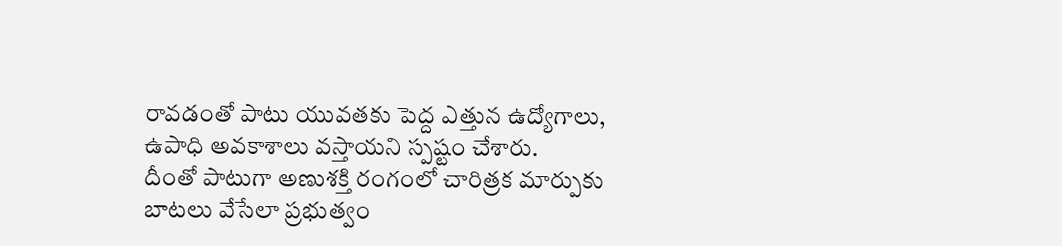రావడంతో పాటు యువతకు పెద్ద ఎత్తున ఉద్యోగాలు, ఉపాధి అవకాశాలు వస్తాయని స్పష్టం చేశారు.
దీంతో పాటుగా అణుశక్తి రంగంలో చారిత్రక మార్పుకు బాటలు వేసేలా ప్రభుత్వం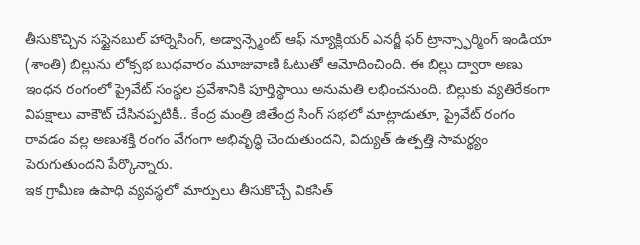తీసుకొచ్చిన సస్టైనబుల్ హార్నెసింగ్, అడ్వాన్స్మెంట్ ఆఫ్ న్యూక్లియర్ ఎనర్జీ ఫర్ ట్రాన్స్ఫార్మింగ్ ఇండియా (శాంతి) బిల్లును లోక్సభ బుధవారం మూజువాణి ఓటుతో ఆమోదించింది. ఈ బిల్లు ద్వారా అణు ఇంధన రంగంలో ప్రైవేట్ సంస్థల ప్రవేశానికి పూర్తిస్థాయి అనుమతి లభించనుంది. బిల్లుకు వ్యతిరేకంగా విపక్షాలు వాకౌట్ చేసినప్పటికీ.. కేంద్ర మంత్రి జితేంద్ర సింగ్ సభలో మాట్లాడుతూ, ప్రైవేట్ రంగం రావడం వల్ల అణుశక్తి రంగం వేగంగా అభివృద్ధి చెందుతుందని, విద్యుత్ ఉత్పత్తి సామర్థ్యం పెరుగుతుందని పేర్కొన్నారు.
ఇక గ్రామీణ ఉపాధి వ్యవస్థలో మార్పులు తీసుకొచ్చే వికసిత్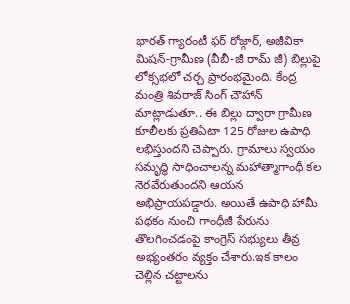భారత్ గ్యారంటీ ఫర్ రోజ్గార్, అజీవికా మిషన్-గ్రామీణ (వీబీ-జీ రామ్ జీ) బిల్లుపై లోక్సభలో చర్చ ప్రారంభమైంది. కేంద్ర మంత్రి శివరాజ్ సింగ్ చౌహాన్ మాట్లాడుతూ.. ఈ బిల్లు ద్వారా గ్రామీణ కూలీలకు ప్రతిఏటా 125 రోజుల ఉపాధి లభిస్తుందని చెప్పారు. గ్రామాలు స్వయం సమృద్ధి సాధించాలన్న మహాత్మాగాంధీ కల నెరవేరుతుందని ఆయన అభిప్రాయపడ్డారు. అయితే ఉపాధి హామీ పథకం నుంచి గాంధీజీ పేరును తొలగించడంపై కాంగ్రెస్ సభ్యులు తీవ్ర అభ్యంతరం వ్యక్తం చేశారు.ఇక కాలం చెల్లిన చట్టాలను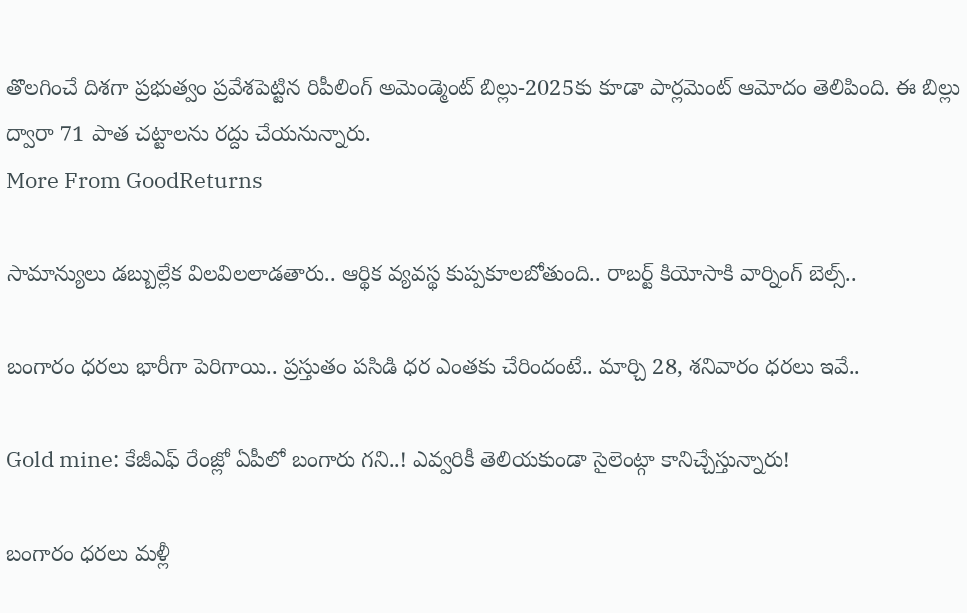తొలగించే దిశగా ప్రభుత్వం ప్రవేశపెట్టిన రిపీలింగ్ అమెండ్మెంట్ బిల్లు-2025కు కూడా పార్లమెంట్ ఆమోదం తెలిపింది. ఈ బిల్లు ద్వారా 71 పాత చట్టాలను రద్దు చేయనున్నారు.
More From GoodReturns

సామాన్యులు డబ్బుల్లేక విలవిలలాడతారు.. ఆర్థిక వ్యవస్థ కుప్పకూలబోతుంది.. రాబర్ట్ కియోసాకి వార్నింగ్ బెల్స్..

బంగారం ధరలు భారీగా పెరిగాయి.. ప్రస్తుతం పసిడి ధర ఎంతకు చేరిందంటే.. మార్చి 28, శనివారం ధరలు ఇవే..

Gold mine: కేజీఎఫ్ రేంజ్లో ఏపీలో బంగారు గని..! ఎవ్వరికీ తెలియకుండా సైలెంట్గా కానిచ్చేస్తున్నారు!

బంగారం ధరలు మళ్లీ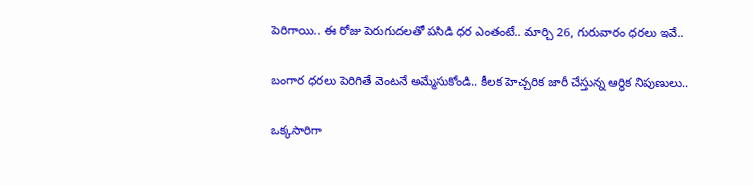పెరిగాయి.. ఈ రోజు పెరుగుదలతో పసిడి ధర ఎంతంటే.. మార్చి 26, గురువారం ధరలు ఇవే..

బంగార ధరలు పెరిగితే వెంటనే అమ్మేసుకోండి.. కీలక హెచ్చరిక జారీ చేస్తున్న ఆర్థిక నిపుణులు..

ఒక్కసారిగా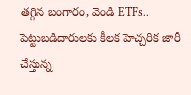తగ్గిన బంగారం, వెండి ETFs.. పెట్టుబడిదారులకు కీలక హెచ్చరిక జారీ చేస్తున్న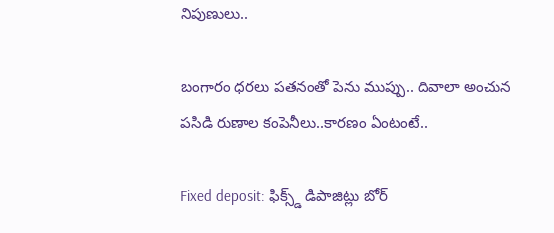నిపుణులు..

బంగారం ధరలు పతనంతో పెను ముప్పు.. దివాలా అంచున పసిడి రుణాల కంపెనీలు..కారణం ఏంటంటే..

Fixed deposit: ఫిక్స్డ్ డిపాజిట్లు బోర్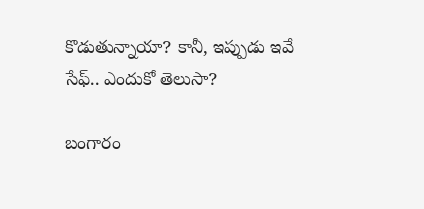కొడుతున్నాయా? కానీ, ఇప్పుడు ఇవే సేఫ్.. ఎందుకో తెలుసా?

బంగారం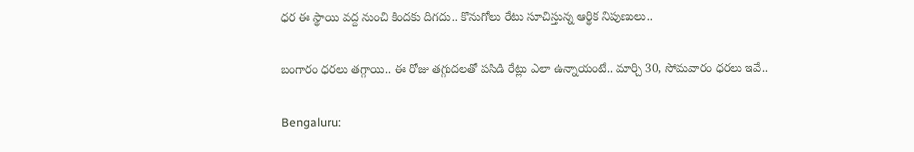ధర ఈ స్థాయి వద్ద నుంచి కిందకు దిగదు.. కొనుగోలు రేటు సూచిస్తున్న ఆర్థిక నిపుణులు..

బంగారం ధరలు తగ్గాయి.. ఈ రోజు తగ్గుదలతో పసిడి రేట్లు ఎలా ఉన్నాయంటే.. మార్చి 30, సోమవారం ధరలు ఇవే..

Bengaluru: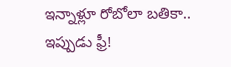ఇన్నాళ్లూ రోబోలా బతికా.. ఇప్పుడు ఫ్రీ!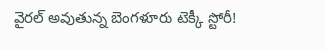వైరల్ అవుతున్న బెంగళూరు టెక్కీ స్టోరీ!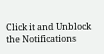Click it and Unblock the Notifications